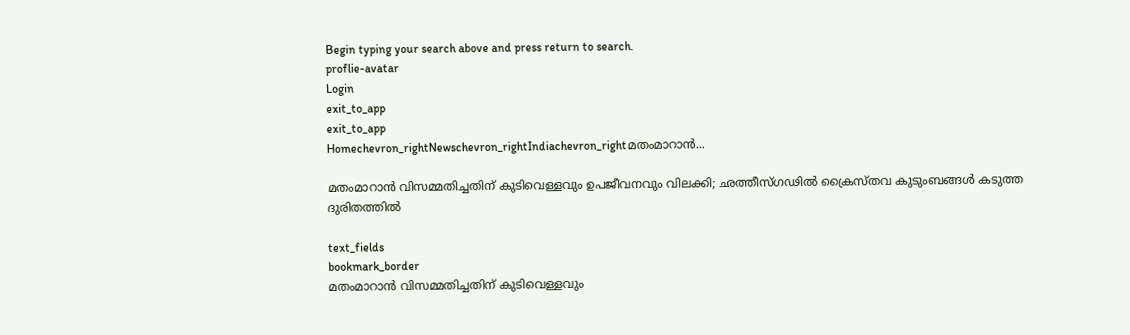Begin typing your search above and press return to search.
proflie-avatar
Login
exit_to_app
exit_to_app
Homechevron_rightNewschevron_rightIndiachevron_rightമതംമാറാൻ...

മതംമാറാൻ വിസമ്മതിച്ചതിന് കുടിവെള്ളവും ഉപജീവനവും വിലക്കി; ഛത്തീസ്ഗഢിൽ ക്രൈസ്തവ കുടുംബങ്ങൾ കടുത്ത ദുരിതത്തിൽ

text_fields
bookmark_border
മതംമാറാൻ വിസമ്മതിച്ചതിന് കുടിവെള്ളവും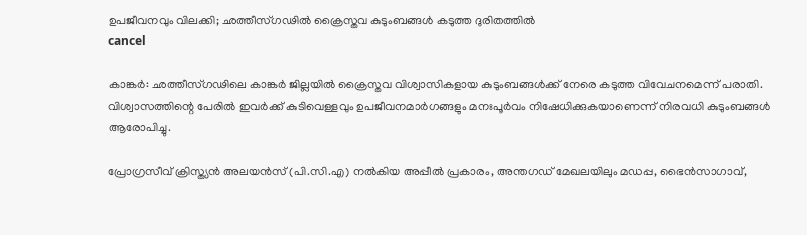ഉപജീവനവും വിലക്കി; ഛത്തീസ്ഗഢിൽ ക്രൈസ്തവ കുടുംബങ്ങൾ കടുത്ത ദുരിതത്തിൽ
cancel

കാങ്കർ: ഛത്തീസ്ഗഢിലെ കാങ്കർ ജില്ലയിൽ ക്രൈസ്തവ വിശ്വാസികളായ കുടുംബങ്ങൾക്ക് നേരെ കടുത്ത വിവേചനമെന്ന് പരാതി. വിശ്വാസത്തിന്റെ പേരിൽ ഇവർക്ക് കുടിവെള്ളവും ഉപജീവനമാർഗങ്ങളും മനഃപൂർവം നിഷേധിക്കുകയാണെന്ന് നിരവധി കുടുംബങ്ങൾ ആരോപിച്ചു.

പ്രോഗ്രസീവ് ക്രിസ്ത്യൻ അലയൻസ് (പി.സി.എ) നൽകിയ അപ്പീൽ പ്രകാരം, അന്തഗഡ് മേഖലയിലും മഡപ്പ, ഭൈൻസാഗാവ്,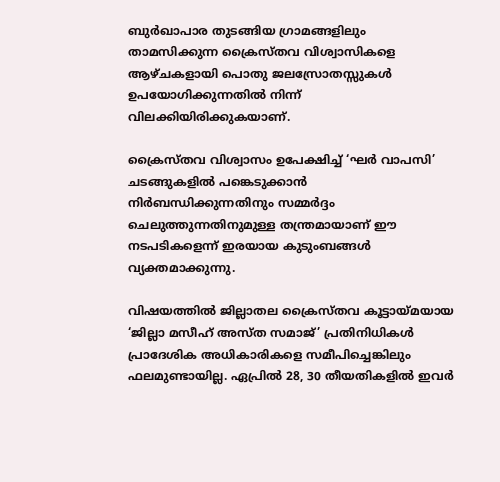ബുർഖാപാര തുടങ്ങിയ ഗ്രാമങ്ങളിലും താമസിക്കുന്ന ക്രൈസ്തവ വിശ്വാസികളെ ആഴ്ചകളായി പൊതു ജലസ്രോതസ്സുകൾ ഉപയോഗിക്കുന്നതിൽ നിന്ന് വിലക്കിയിരിക്കുകയാണ്.

ക്രൈസ്തവ വിശ്വാസം ഉപേക്ഷിച്ച് ‘ഘർ വാപസി’ ചടങ്ങുകളിൽ പങ്കെടുക്കാൻ നിർബന്ധിക്കുന്നതിനും സമ്മർദ്ദം ചെലുത്തുന്നതിനുമുള്ള തന്ത്രമായാണ് ഈ നടപടികളെന്ന് ഇരയായ കുടുംബങ്ങൾ വ്യക്തമാക്കുന്നു.

വിഷയത്തിൽ ജില്ലാതല ക്രൈസ്തവ കൂട്ടായ്മയായ ‘ജില്ലാ മസീഹ് അസ്ത സമാജ്’ പ്രതിനിധികൾ പ്രാദേശിക അധികാരികളെ സമീപിച്ചെങ്കിലും ഫലമുണ്ടായില്ല. ഏപ്രിൽ 28, 30 തീയതികളിൽ ഇവർ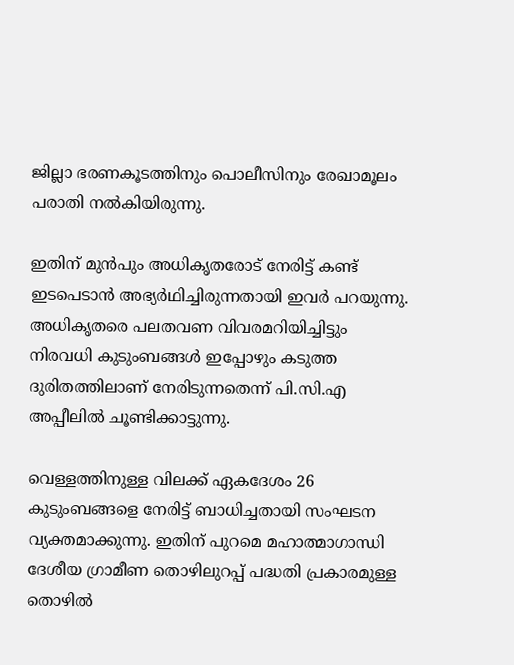ജില്ലാ ഭരണകൂടത്തിനും പൊലീസിനും രേഖാമൂലം പരാതി നൽകിയിരുന്നു.

ഇതിന് മുൻപും അധികൃതരോട് നേരിട്ട് കണ്ട് ഇടപെടാൻ അഭ്യർഥിച്ചിരുന്നതായി ഇവർ പറയുന്നു. അധികൃതരെ പലതവണ വിവരമറിയിച്ചിട്ടും നിരവധി കുടുംബങ്ങൾ ഇപ്പോഴും കടുത്ത ദുരിതത്തിലാണ് നേരിടുന്നതെന്ന് പി.സി.എ അപ്പീലിൽ ചൂണ്ടിക്കാട്ടുന്നു.

വെള്ളത്തിനുള്ള വിലക്ക് ഏകദേശം 26 കുടുംബങ്ങളെ നേരിട്ട് ബാധിച്ചതായി സംഘടന വ്യക്തമാക്കുന്നു. ഇതിന് പുറമെ മഹാത്മാഗാന്ധി ദേശീയ ഗ്രാമീണ തൊഴിലുറപ്പ് പദ്ധതി പ്രകാരമുള്ള തൊഴിൽ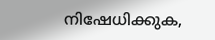നിഷേധിക്കുക,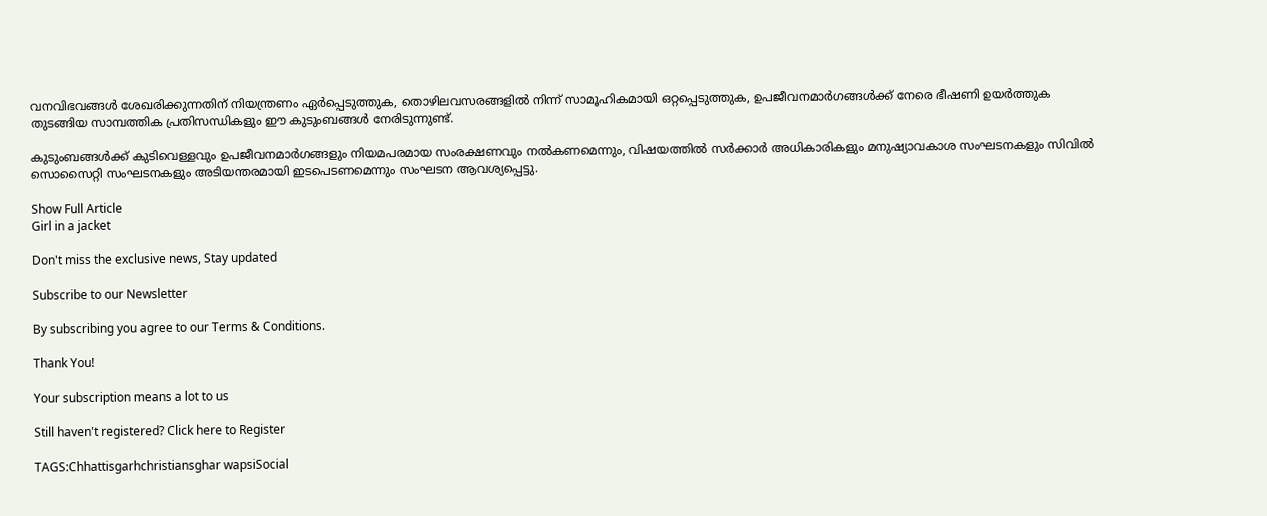വനവിഭവങ്ങൾ ശേഖരിക്കുന്നതിന് നിയന്ത്രണം ഏർപ്പെടുത്തുക, തൊഴിലവസരങ്ങളിൽ നിന്ന് സാമൂഹികമായി ഒറ്റപ്പെടുത്തുക, ഉപജീവനമാർഗങ്ങൾക്ക് നേരെ ഭീഷണി ഉയർത്തുക തുടങ്ങിയ സാമ്പത്തിക പ്രതിസന്ധികളും ഈ കുടുംബങ്ങൾ നേരിടുന്നുണ്ട്.

കുടുംബങ്ങൾക്ക് കുടിവെള്ളവും ഉപജീവനമാർഗങ്ങളും നിയമപരമായ സംരക്ഷണവും നൽകണമെന്നും, വിഷയത്തിൽ സർക്കാർ അധികാരികളും മനുഷ്യാവകാശ സംഘടനകളും സിവിൽ സൊസൈറ്റി സംഘടനകളും അടിയന്തരമായി ഇടപെടണമെന്നും സംഘടന ആവശ്യപ്പെട്ടു.

Show Full Article
Girl in a jacket

Don't miss the exclusive news, Stay updated

Subscribe to our Newsletter

By subscribing you agree to our Terms & Conditions.

Thank You!

Your subscription means a lot to us

Still haven't registered? Click here to Register

TAGS:Chhattisgarhchristiansghar wapsiSocial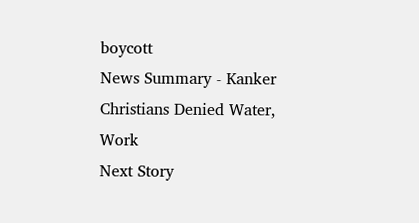boycott
News Summary - Kanker Christians Denied Water, Work
Next Story